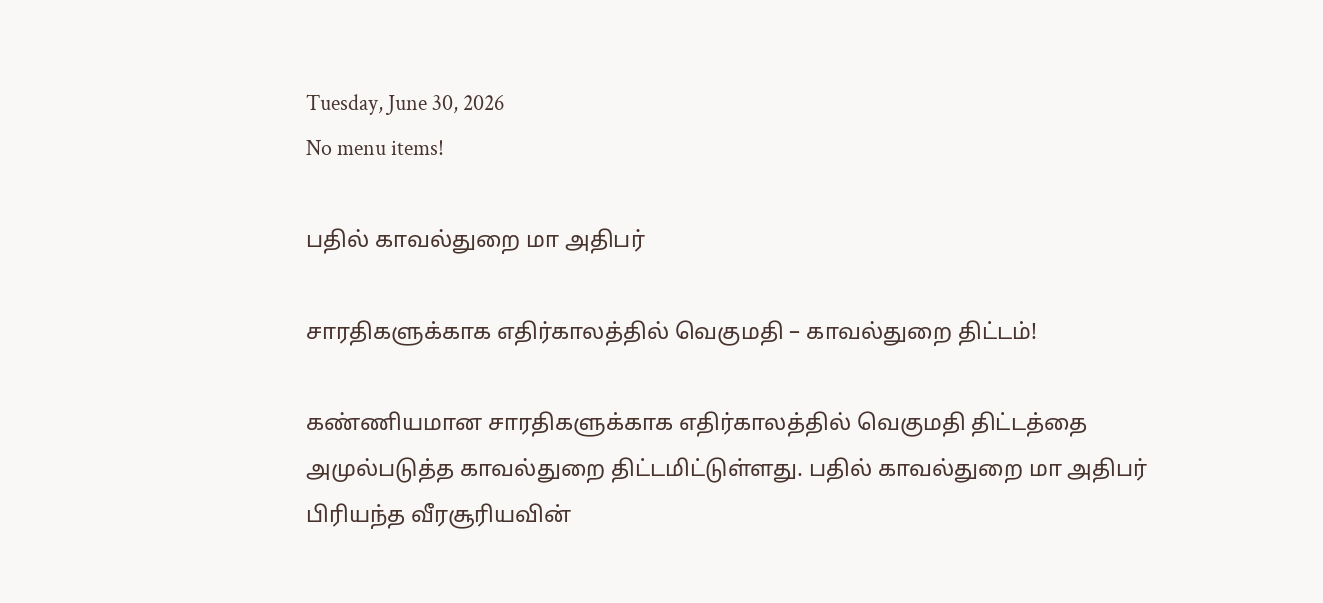Tuesday, June 30, 2026
No menu items!

பதில் காவல்துறை மா அதிபர்

சாரதிகளுக்காக எதிர்காலத்தில் வெகுமதி – காவல்துறை திட்டம்!

கண்ணியமான சாரதிகளுக்காக எதிர்காலத்தில் வெகுமதி திட்டத்தை அமுல்படுத்த காவல்துறை திட்டமிட்டுள்ளது. பதில் காவல்துறை மா அதிபர் பிரியந்த வீரசூரியவின்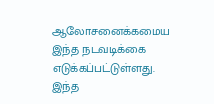ஆலோசனைக்கமைய இந்த நடவடிக்கை எடுக்கப்பட்டுள்ளது. இந்த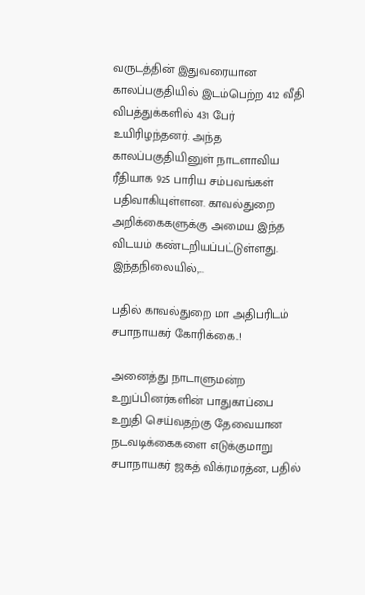வருடத்தின் இதுவரையான காலப்பகுதியில் இடம்பெற்ற 412 வீதி விபத்துக்களில் 431 பேர் உயிரிழந்தனர். அந்த காலப்பகுதியினுள் நாடளாவிய ரீதியாக 925 பாரிய சம்பவங்கள் பதிவாகியுள்ளன. காவல்துறை அறிக்கைகளுக்கு அமைய இந்த விடயம் கண்டறியப்பட்டுள்ளது. இந்தநிலையில்,...

பதில் காவல்துறை மா அதிபரிடம் சபாநாயகர் கோரிக்கை..!

அனைத்து நாடாளுமன்ற உறுப்பினர்களின் பாதுகாப்பை உறுதி செய்வதற்கு தேவையான நடவடிக்கைகளை எடுக்குமாறு சபாநாயகர் ஜகத் விக்ரமரத்ன, பதில்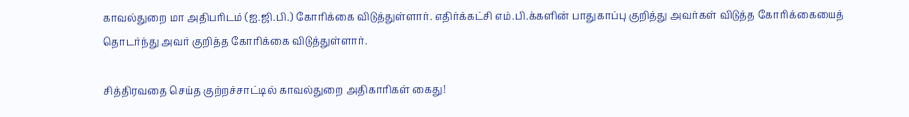காவல்துறை மா அதிபரிடம் (ஐ.ஜி.பி.) கோரிக்கை விடுத்துள்ளார். எதிர்க்கட்சி எம்.பி.க்களின் பாதுகாப்பு குறித்து அவர்கள் விடுத்த கோரிக்கையைத் தொடர்ந்து அவர் குறித்த கோரிக்கை விடுத்துள்ளார்.

சித்திரவதை செய்த குற்றச்சாட்டில் காவல்துறை அதிகாரிகள் கைது!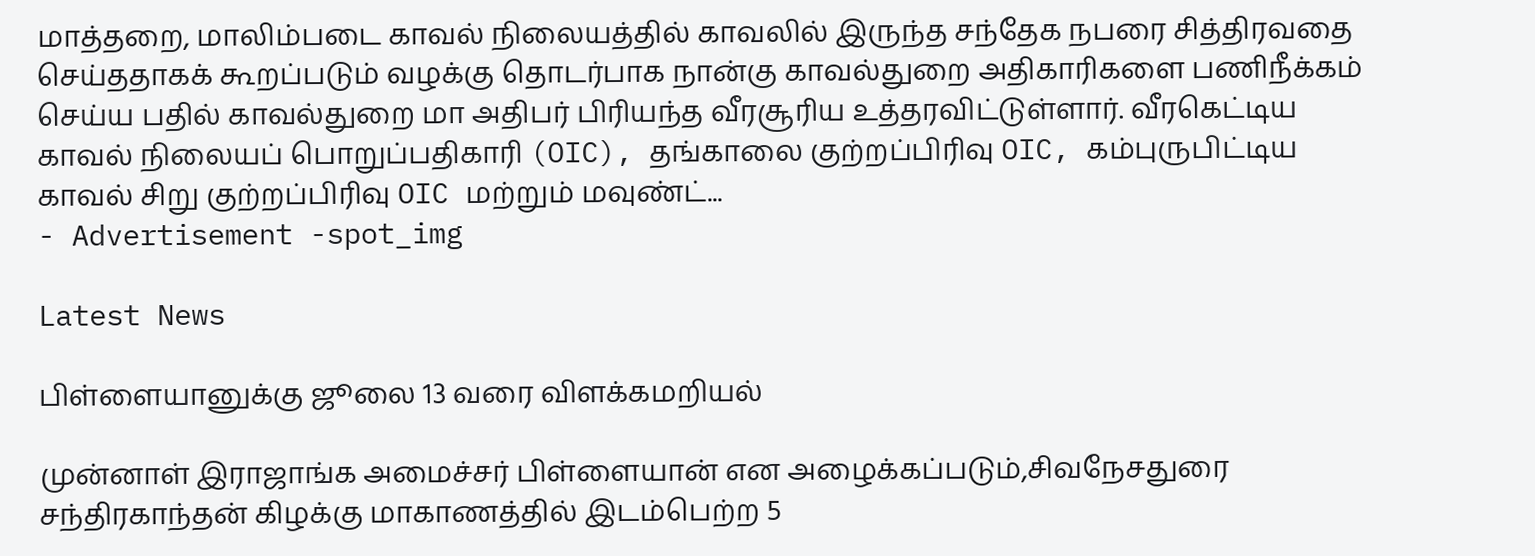மாத்தறை, மாலிம்படை காவல் நிலையத்தில் காவலில் இருந்த சந்தேக நபரை சித்திரவதை செய்ததாகக் கூறப்படும் வழக்கு தொடர்பாக நான்கு காவல்துறை அதிகாரிகளை பணிநீக்கம் செய்ய பதில் காவல்துறை மா அதிபர் பிரியந்த வீரசூரிய உத்தரவிட்டுள்ளார். வீரகெட்டிய காவல் நிலையப் பொறுப்பதிகாரி (OIC), தங்காலை குற்றப்பிரிவு OIC, கம்புருபிட்டிய காவல் சிறு குற்றப்பிரிவு OIC மற்றும் மவுண்ட்...
- Advertisement -spot_img

Latest News

பிள்ளையானுக்கு ஜூலை 13 வரை விளக்கமறியல்

முன்னாள் இராஜாங்க அமைச்சர் பிள்ளையான் என அழைக்கப்படும்,சிவநேசதுரை சந்திரகாந்தன் கிழக்கு மாகாணத்தில் இடம்பெற்ற 5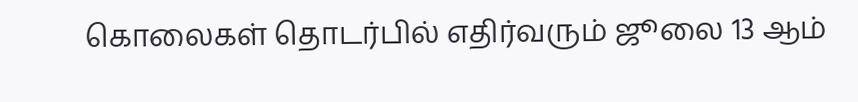கொலைகள் தொடர்பில் எதிர்வரும் ஜூலை 13 ஆம்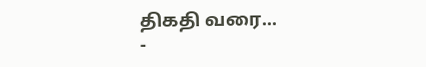திகதி வரை...
-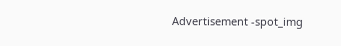Advertisement -spot_img